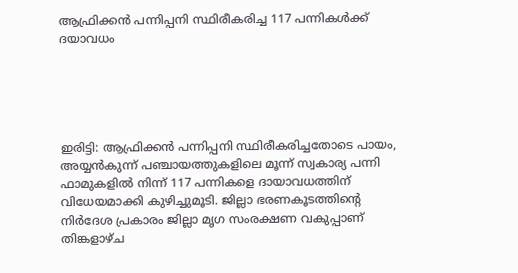ആഫ്രിക്കൻ പന്നിപ്പനി സ്ഥിരീകരിച്ച 117 പന്നികൾക്ക് ദയാവധം





ഇരിട്ടി: ആഫ്രിക്കൻ പന്നിപ്പനി സ്ഥിരീകരിച്ചതോടെ പായം, അയ്യൻകുന്ന് പഞ്ചായത്തുകളിലെ മൂന്ന് സ്വകാര്യ പന്നി ഫാമുകളിൽ നിന്ന്‌ 117 പന്നികളെ ദായാവധത്തിന് വിധേയമാക്കി കുഴിച്ചുമൂടി. ജില്ലാ ഭരണകൂടത്തിന്റെ നിർദേശ പ്രകാരം ജില്ലാ മൃഗ സംരക്ഷണ വകുപ്പാണ് തിങ്കളാഴ്ച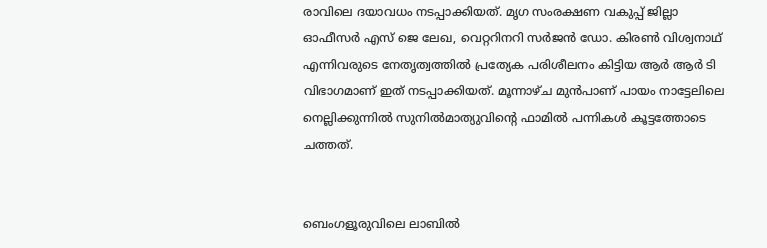രാവിലെ ദയാവധം നടപ്പാക്കിയത്. മൃഗ സംരക്ഷണ വകുപ്പ് ജില്ലാ ഓഫീസർ എസ് ജെ ലേഖ, വെറ്ററിനറി സർജൻ ഡോ. കിരൺ വിശ്വനാഥ് എന്നിവരുടെ നേതൃത്വത്തിൽ പ്രത്യേക പരിശീലനം കിട്ടിയ ആർ ആർ ടി വിഭാഗമാണ് ഇത്‌ നടപ്പാക്കിയത്. മൂന്നാഴ്ച മുൻപാണ് പായം നാട്ടേലിലെ നെല്ലിക്കുന്നിൽ സുനിൽമാത്യുവിന്റെ ഫാമിൽ പന്നികൾ കൂട്ടത്തോടെ ചത്തത്.


ബെംഗളൂരുവിലെ ലാബിൽ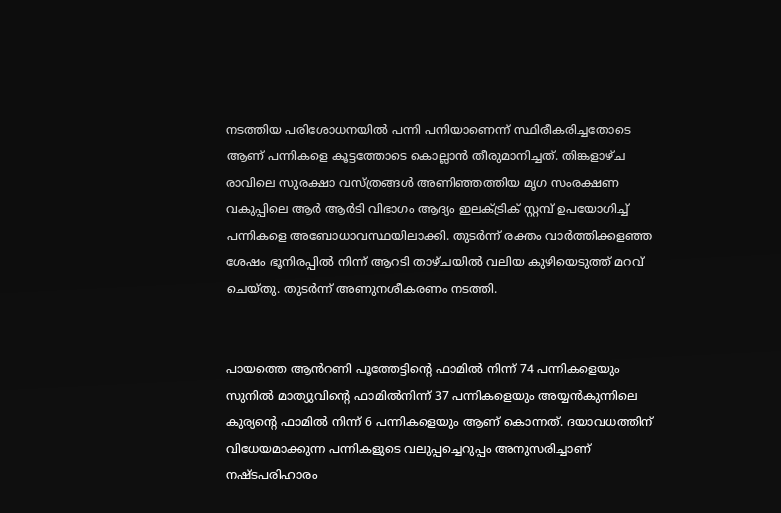നടത്തിയ പരിശോധനയിൽ പന്നി പനിയാണെന്ന് സ്ഥിരീകരിച്ചതോടെ ആണ് പന്നികളെ കൂട്ടത്തോടെ കൊല്ലാൻ തീരുമാനിച്ചത്. തിങ്കളാഴ്ച രാവിലെ സുരക്ഷാ വസ്ത്രങ്ങൾ അണിഞ്ഞത്തിയ മൃഗ സംരക്ഷണ വകുപ്പിലെ ആർ ആർടി വിഭാഗം ആദ്യം ഇലക്‌ട്രിക് സ്റ്റമ്പ്‌ ഉപയോഗിച്ച് പന്നികളെ അബോധാവസ്ഥയിലാക്കി. തുടർന്ന് രക്തം വാർത്തിക്കളഞ്ഞ ശേഷം ഭൂനിരപ്പിൽ നിന്ന് ആറടി താഴ്ചയിൽ വലിയ കുഴിയെടുത്ത് മറവ് ചെയ്തു. തുടർന്ന് അണുനശീകരണം നടത്തി.


പായത്തെ ആൻറണി പൂത്തേട്ടിന്റെ ഫാമിൽ നിന്ന് 74 പന്നികളെയും സുനിൽ മാത്യുവിന്റെ ഫാമിൽനിന്ന് 37 പന്നികളെയും അയ്യൻകുന്നിലെ കുര്യന്റെ ഫാമിൽ നിന്ന് 6 പന്നികളെയും ആണ് കൊന്നത്. ദയാവധത്തിന് വിധേയമാക്കുന്ന പന്നികളുടെ വലുപ്പച്ചെറുപ്പം അനുസരിച്ചാണ് നഷ്ടപരിഹാരം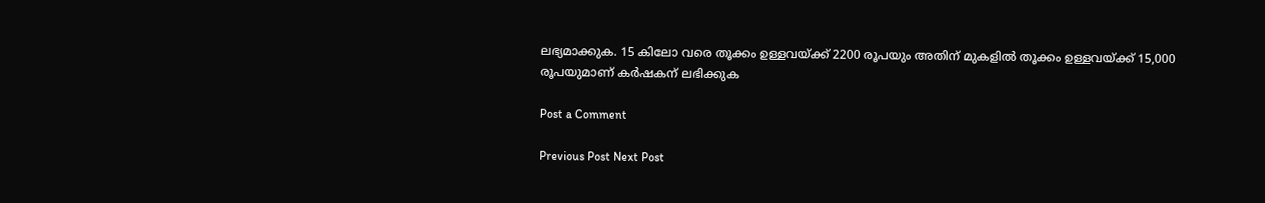ലഭ്യമാക്കുക. 15 കിലോ വരെ തൂക്കം ഉള്ളവയ്ക്ക് 2200 രൂപയും അതിന് മുകളിൽ തൂക്കം ഉള്ളവയ്ക്ക് 15,000 രൂപയുമാണ് കർഷകന് ലഭിക്കുക

Post a Comment

Previous Post Next Post